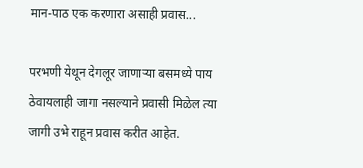मान-पाठ एक करणारा असाही प्रवास...

परभणी येथून देगलूर जाणाऱ्या बसमध्ये पाय ठेवायलाही जागा नसल्याने प्रवासी मिळेल त्या जागी उभे राहून प्रवास करीत आहेत.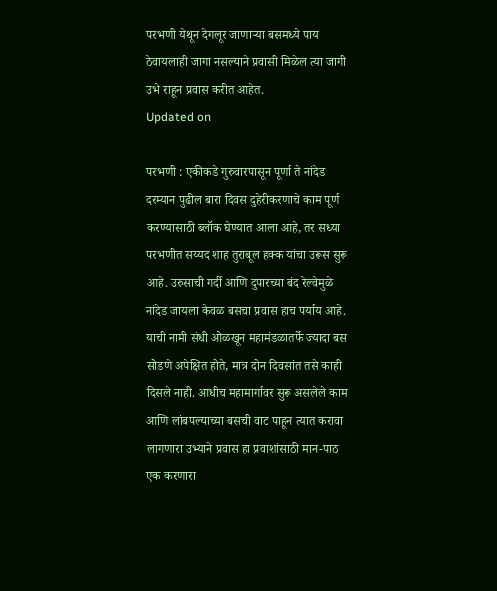परभणी येथून देगलूर जाणाऱ्या बसमध्ये पाय ठेवायलाही जागा नसल्याने प्रवासी मिळेल त्या जागी उभे राहून प्रवास करीत आहेत.
Updated on

परभणी : एकीकडे गुरुवारपासून पूर्णा ते नांदेड दरम्यान पुढील बारा दिवस दुहेरीकरणाचे काम पूर्ण करण्यासाठी ब्लॉक घेण्यात आला आहे, तर सध्या परभणीत सय्यद शाह तुराबूल हक्क यांचा उरूस सुरू आहे. उरुसाची गर्दी आणि दुपारच्या बंद रेल्वेमुळे नांदेड जायला केवळ बसचा प्रवास हाच पर्याय आहे. याची नामी संधी ओळखून महामंडळातर्फे ज्यादा बस सोडणे अपेक्षित होते, मात्र दोन दिवसांत तसे काही दिसले नाही. आधीच महामार्गावर सुरू असलेले काम आणि लांबपल्याच्या बसची वाट पाहून त्यात करावा लागणारा उभ्याने प्रवास हा प्रवाशांसाठी मान-पाठ एक करणारा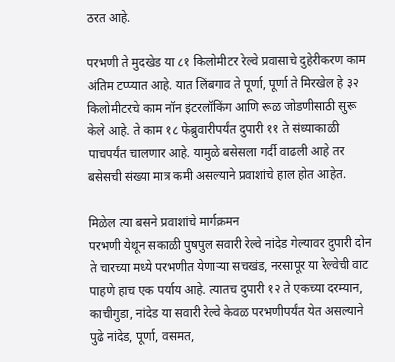ठरत आहे.

परभणी ते मुदखेड या ८१ किलोमीटर रेल्वे प्रवासाचे दुहेरीकरण काम अंतिम टप्प्यात आहे. यात लिंबगाव ते पूर्णा, पूर्णा ते मिरखेल हे ३२ किलोमीटरचे काम नॉन इंटरलॉकिंग आणि रूळ जोडणीसाठी सुरू केले आहे. ते काम १८ फेब्रुवारीपर्यंत दुपारी ११ ते संध्याकाळी पाचपर्यंत चालणार आहे. यामुळे बसेसला गर्दी वाढली आहे तर बसेसची संख्या मात्र कमी असल्याने प्रवाशांचे हाल होत आहेत.

मिळेल त्या बसने प्रवाशांचे मार्गक्रमन
परभणी येथून सकाळी पुषपुल सवारी रेल्वे नांदेड गेल्यावर दुपारी दोन ते चारच्या मध्ये परभणीत येणाऱ्या सचखंड, नरसापूर या रेल्वेची वाट पाहणे हाच एक पर्याय आहे. त्यातच दुपारी १२ ते एकच्या दरम्यान, काचीगुडा, नांदेड या सवारी रेल्वे केवळ परभणीपर्यंत येत असल्याने पुढे नांदेड, पूर्णा, वसमत,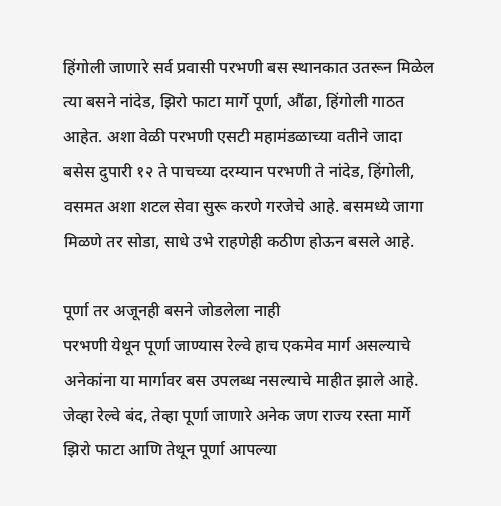हिंगोली जाणारे सर्व प्रवासी परभणी बस स्थानकात उतरून मिळेल त्या बसने नांदेड, झिरो फाटा मार्गे पूर्णा, औंढा, हिंगोली गाठत आहेत. अशा वेळी परभणी एसटी महामंडळाच्या वतीने जादा बसेस दुपारी १२ ते पाचच्या दरम्यान परभणी ते नांदेड, हिंगोली, वसमत अशा शटल सेवा सुरू करणे गरजेचे आहे. बसमध्ये जागा मिळणे तर सोडा, साधे उभे राहणेही कठीण होऊन बसले आहे.

पूर्णा तर अजूनही बसने जोडलेला नाही
परभणी येथून पूर्णा जाण्यास रेल्वे हाच एकमेव मार्ग असल्याचे अनेकांना या मार्गावर बस उपलब्ध नसल्याचे माहीत झाले आहे. जेव्हा रेल्वे बंद, तेव्हा पूर्णा जाणारे अनेक जण राज्य रस्ता मार्गे झिरो फाटा आणि तेथून पूर्णा आपल्या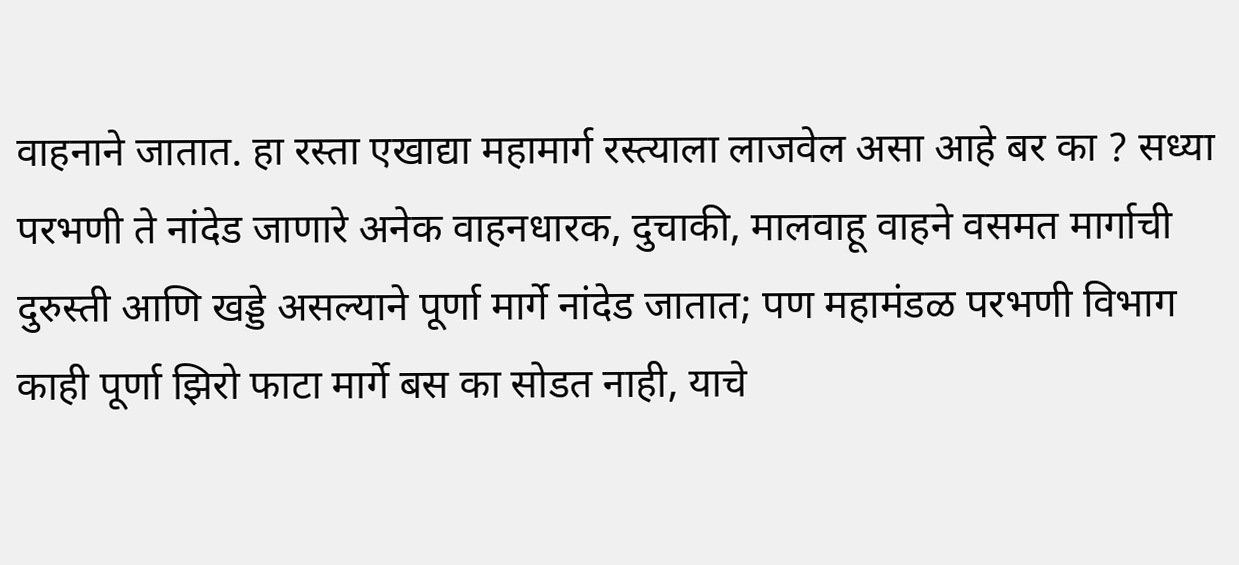वाहनाने जातात. हा रस्ता एखाद्या महामार्ग रस्त्याला लाजवेल असा आहे बर का ? सध्या परभणी ते नांदेड जाणारे अनेक वाहनधारक, दुचाकी, मालवाहू वाहने वसमत मार्गाची दुरुस्ती आणि खड्डे असल्याने पूर्णा मार्गे नांदेड जातात; पण महामंडळ परभणी विभाग काही पूर्णा झिरो फाटा मार्गे बस का सोडत नाही, याचे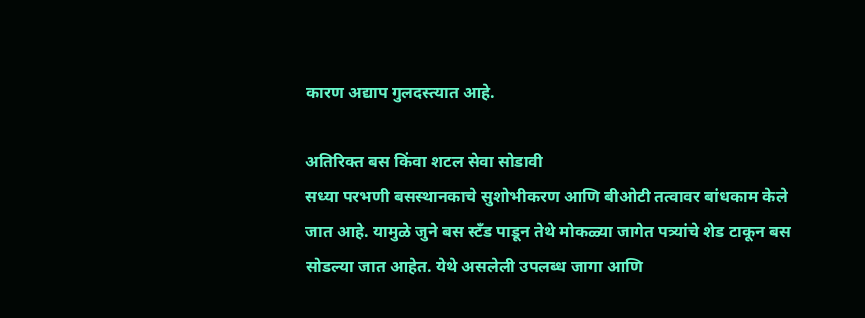कारण अद्याप गुलदस्त्यात आहे.

अतिरिक्त बस किंवा शटल सेवा सोडावी
सध्या परभणी बसस्थानकाचे सुशोभीकरण आणि बीओटी तत्वावर बांधकाम केले जात आहे. यामुळे जुने बस स्टँड पाडून तेथे मोकळ्या जागेत पत्र्यांचे शेड टाकून बस सोडल्या जात आहेत. येथे असलेली उपलब्ध जागा आणि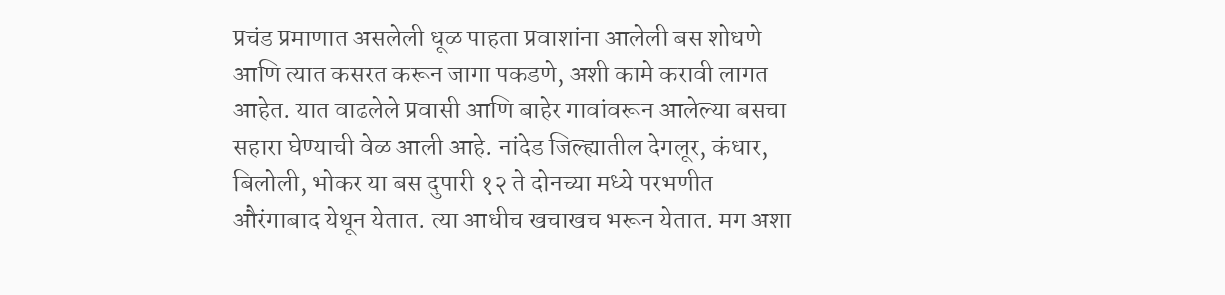प्रचंड प्रमाणात असलेली धूळ पाहता प्रवाशांना आलेली बस शोधणे आणि त्यात कसरत करून जागा पकडणे, अशी कामे करावी लागत आहेत. यात वाढलेले प्रवासी आणि बाहेर गावांवरून आलेल्या बसचा सहारा घेण्याची वेळ आली आहे. नांदेड जिल्ह्यातील देगलूर, कंधार, बिलोली, भोकर या बस दुपारी १२ ते दोनच्या मध्ये परभणीत औरंगाबाद येथून येतात. त्या आधीच खचाखच भरून येतात. मग अशा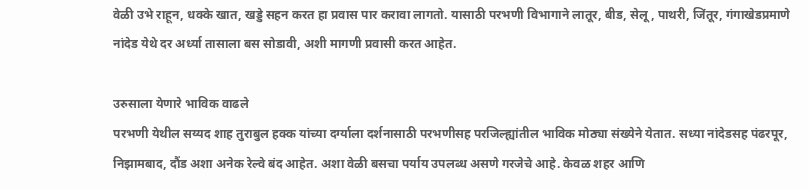वेळी उभे राहून, धक्के खात, खड्डे सहन करत हा प्रवास पार करावा लागतो. यासाठी परभणी विभागाने लातूर, बीड, सेलू, पाथरी, जिंतूर, गंगाखेडप्रमाणे नांदेड येथे दर अर्ध्या तासाला बस सोडावी, अशी मागणी प्रवासी करत आहेत.

उरुसाला येणारे भाविक वाढले
परभणी येथील सय्यद शाह तुराबुल हक्क यांच्या दर्ग्याला दर्शनासाठी परभणीसह परजिल्ह्यांतील भाविक मोठ्या संख्येने येतात. सध्या नांदेडसह पंढरपूर, निझामबाद, दौंड अशा अनेक रेल्वे बंद आहेत. अशा वेळी बसचा पर्याय उपलब्ध असणे गरजेचे आहे. केवळ शहर आणि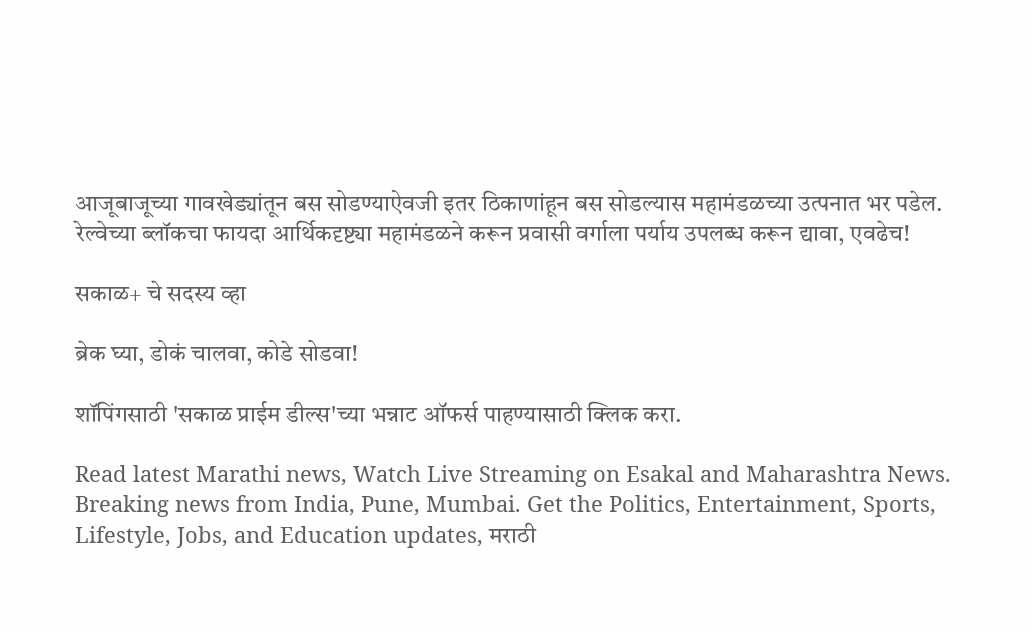आजूबाजूच्या गावखेड्यांतून बस सोडण्याऐवजी इतर ठिकाणांहून बस सोडल्यास महामंडळच्या उत्पनात भर पडेल. रेल्वेच्या ब्लॉकचा फायदा आर्थिकदृष्ट्या महामंडळने करून प्रवासी वर्गाला पर्याय उपलब्ध करून द्यावा, एवढेच!

सकाळ+ चे सदस्य व्हा

ब्रेक घ्या, डोकं चालवा, कोडे सोडवा!

शॉपिंगसाठी 'सकाळ प्राईम डील्स'च्या भन्नाट ऑफर्स पाहण्यासाठी क्लिक करा.

Read latest Marathi news, Watch Live Streaming on Esakal and Maharashtra News. Breaking news from India, Pune, Mumbai. Get the Politics, Entertainment, Sports, Lifestyle, Jobs, and Education updates, मराठी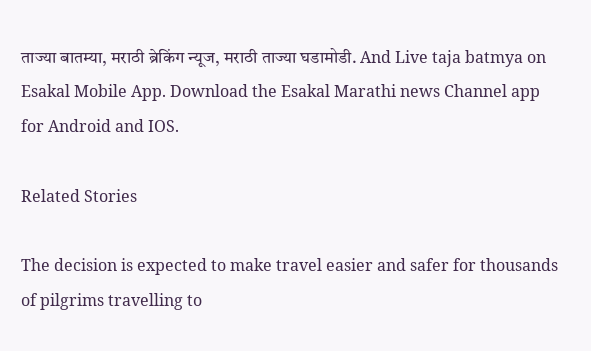ताज्या बातम्या, मराठी ब्रेकिंग न्यूज, मराठी ताज्या घडामोडी. And Live taja batmya on Esakal Mobile App. Download the Esakal Marathi news Channel app for Android and IOS.

Related Stories

The decision is expected to make travel easier and safer for thousands of pilgrims travelling to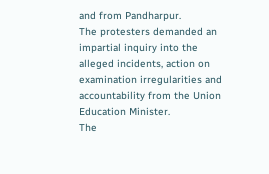and from Pandharpur.
The protesters demanded an impartial inquiry into the alleged incidents, action on examination irregularities and accountability from the Union Education Minister.
The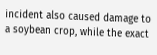incident also caused damage to a soybean crop, while the exact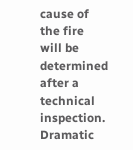cause of the fire will be determined after a technical inspection.
Dramatic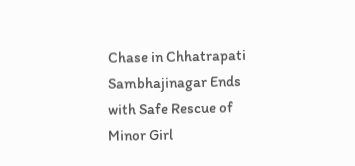Chase in Chhatrapati Sambhajinagar Ends with Safe Rescue of Minor Girl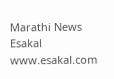Marathi News Esakal
www.esakal.com